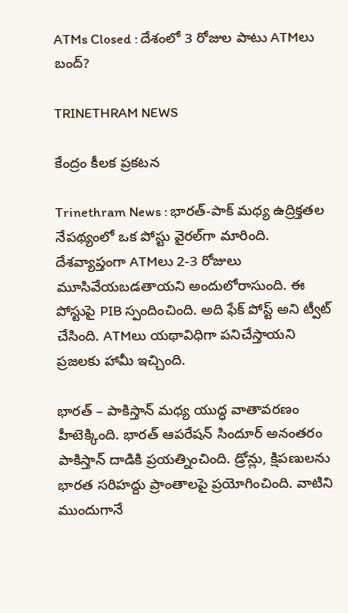ATMs Closed : దేశంలో 3 రోజుల పాటు ATMలు బంద్?

TRINETHRAM NEWS

కేంద్రం కీలక ప్రకటన

Trinethram News : భారత్-పాక్ మధ్య ఉద్రిక్తతల నేపథ్యంలో ఒక పోస్టు వైరల్‌గా మారింది. దేశవ్యాప్తంగా ATMలు 2-3 రోజులు మూసివేయబడతాయని అందులోరాసుంది. ఈ పోస్టుపై PIB స్పందించింది. అది ఫేక్ పోస్ట్ అని ట్వీట్ చేసింది. ATMలు యథావిధిగా పనిచేస్తాయని ప్రజలకు హామీ ఇచ్చింది.

భారత్ – పాకిస్తాన్ మధ్య యుద్ధ వాతావరణం హీటెక్కింది. భారత్ ఆపరేషన్ సిందూర్ అనంతరం పాకిస్తాన్ దాడికి ప్రయత్నించింది. డ్రోన్లు, క్షిపణులను భారత సరిహద్దు ప్రాంతాలపై ప్రయోగించింది. వాటిని ముందుగానే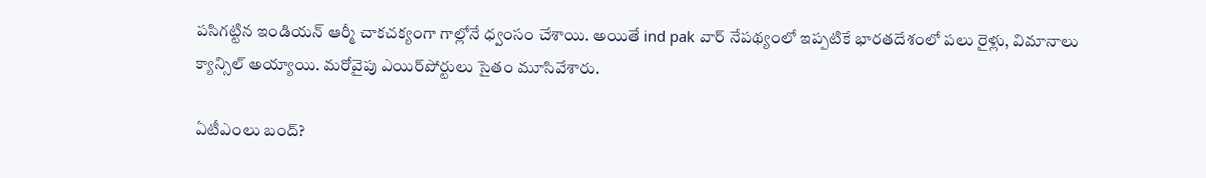పసిగట్టిన ఇండియన్ ఆర్మీ చాకచక్యంగా గాల్లోనే ధ్వంసం చేశాయి. అయితే ind pak వార్ నేపథ్యంలో ఇప్పటికే భారతదేశంలో పలు రైళ్లు, విమానాలు క్యాన్సిల్ అయ్యాయి. మరోవైపు ఎయిర్‌పోర్టులు సైతం మూసివేశారు.

ఏటీఎంలు బంద్?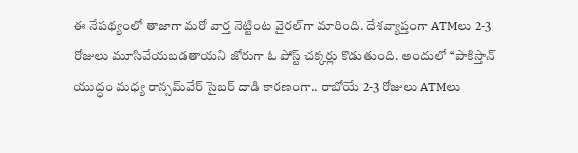ఈ నేపథ్యంలో తాజాగా మరో వార్త నెట్టింట వైరల్‌గా మారింది. దేశవ్యాప్తంగా ATMలు 2-3 రోజులు మూసివేయబడతాయని జోరుగా ఓ పోస్ట్ చక్కర్లు కొడుతుంది. అందులో ‘‘పాకిస్తాన్ యుద్ధం మధ్య రాన్సమ్‌వేర్ సైబర్ దాడి కారణంగా.. రాబోయే 2-3 రోజులు ATMలు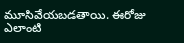మూసివేయబడతాయి. ఈరోజు ఎలాంటి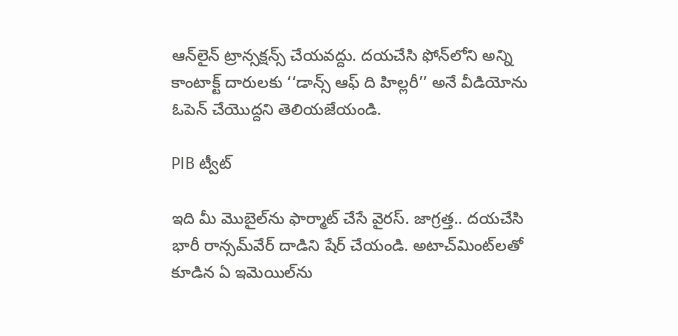ఆన్‌లైన్ ట్రాన్సక్షన్స్ చేయవద్దు. దయచేసి ఫోన్‌లోని అన్ని కాంటాక్ట్ దారులకు ‘‘డాన్స్ ఆఫ్ ది హిల్లరీ’’ అనే వీడియోను ఓపెన్ చేయొద్దని తెలియజేయండి.

PIB ట్వీట్

ఇది మీ మొబైల్‌ను ఫార్మాట్ చేసే వైరస్. జాగ్రత్త.. దయచేసి భారీ రాన్సమ్‌వేర్ దాడిని షేర్ చేయండి. అటాచ్‌మింట్‌లతో కూడిన ఏ ఇమెయిల్‌ను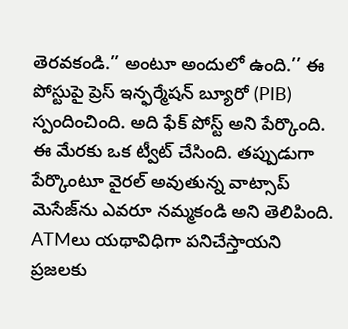తెరవకండి.’’ అంటూ అందులో ఉంది.’’ ఈ పోస్టుపై ప్రెస్ ఇన్ఫర్మేషన్ బ్యూరో (PIB) స్పందించింది. అది ఫేక్ పోస్ట్ అని పేర్కొంది. ఈ మేరకు ఒక ట్వీట్ చేసింది. తప్పుడుగా పేర్కొంటూ వైరల్ అవుతున్న వాట్సాప్ మెసేజ్‌ను ఎవరూ నమ్మకండి అని తెలిపింది. ATMలు యథావిధిగా పనిచేస్తాయని ప్రజలకు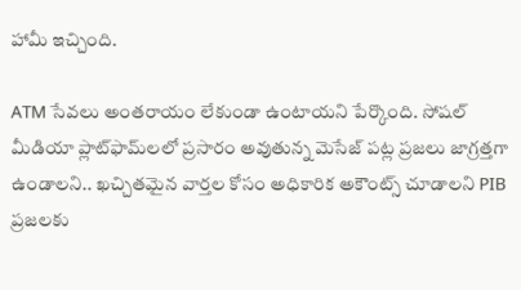హామీ ఇచ్చింది.

ATM సేవలు అంతరాయం లేకుండా ఉంటాయని పేర్కొంది. సోషల్ మీడియా ప్లాట్‌ఫామ్‌లలో ప్రసారం అవుతున్న మెసేజ్ పట్ల ప్రజలు జాగ్రత్తగా ఉండాలని.. ఖచ్చితమైన వార్తల కోసం అధికారిక అకౌంట్స్ చూడాలని PIB ప్రజలకు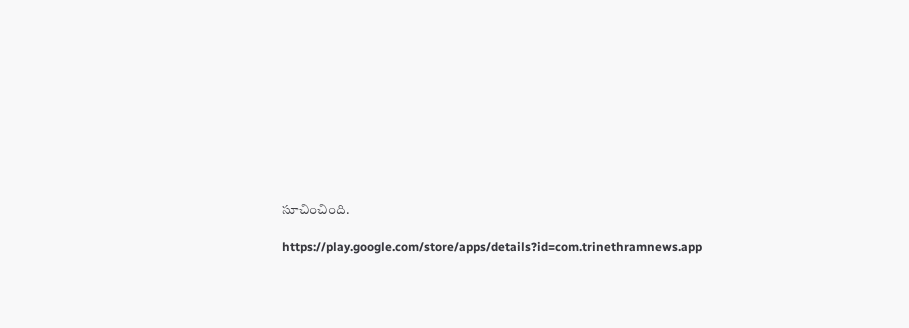సూచించింది.

https://play.google.com/store/apps/details?id=com.trinethramnews.app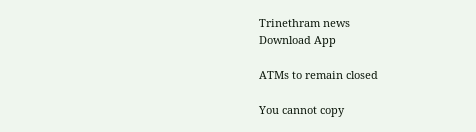Trinethram news
Download App

ATMs to remain closed

You cannot copy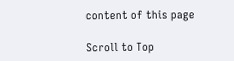content of this page

Scroll to Top